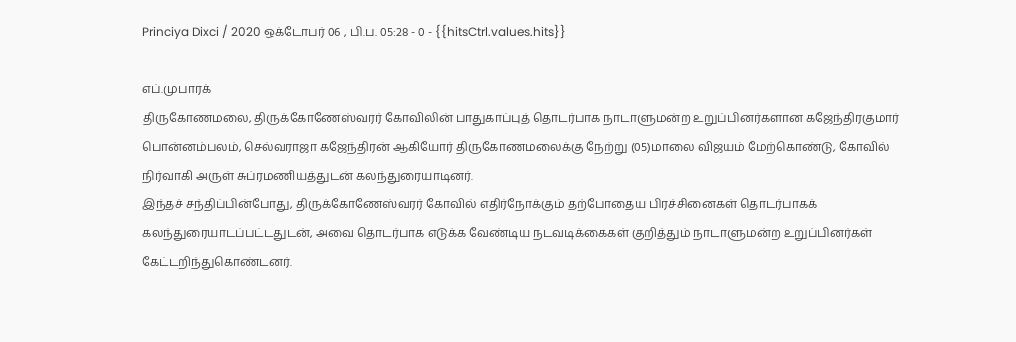Princiya Dixci / 2020 ஒக்டோபர் 06 , பி.ப. 05:28 - 0 - {{hitsCtrl.values.hits}}

எப்.முபாரக்
திருகோணமலை, திருக்கோணேஸ்வரர் கோவிலின் பாதுகாப்புத் தொடர்பாக நாடாளுமன்ற உறுப்பினர்களான கஜேந்திரகுமார் பொன்னம்பலம், செல்வராஜா கஜேந்திரன் ஆகியோர் திருகோணமலைக்கு நேற்று (05)மாலை விஜயம் மேற்கொண்டு, கோவில் நிர்வாகி அருள் சுப்ரமணியத்துடன் கலந்துரையாடினர்.
இந்தச் சந்திப்பின்போது, திருக்கோணேஸ்வரர் கோவில் எதிர்நோக்கும் தற்போதைய பிரச்சினைகள் தொடர்பாகக் கலந்துரையாடப்பட்டதுடன், அவை தொடர்பாக எடுக்க வேண்டிய நடவடிக்கைகள் குறித்தும் நாடாளுமன்ற உறுப்பினர்கள் கேட்டறிந்துகொண்டனர்.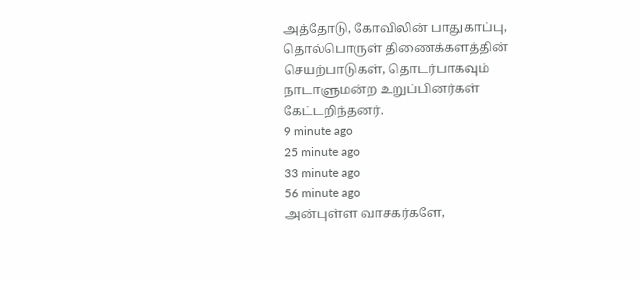அத்தோடு, கோவிலின் பாதுகாப்பு, தொல்பொருள் திணைக்களத்தின் செயற்பாடுகள், தொடர்பாகவும் நாடாளுமன்ற உறுப்பினர்கள் கேட்டறிந்தனர்.
9 minute ago
25 minute ago
33 minute ago
56 minute ago
அன்புள்ள வாசகர்களே,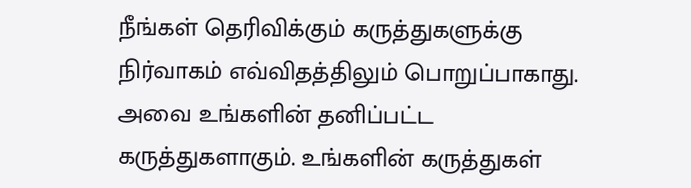நீங்கள் தெரிவிக்கும் கருத்துகளுக்கு நிர்வாகம் எவ்விதத்திலும் பொறுப்பாகாது. அவை உங்களின் தனிப்பட்ட கருத்துகளாகும். உங்களின் கருத்துகள்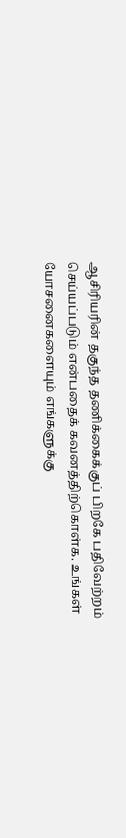ஆசிரியரின் தகுந்த தணிக்கைக்குப் பிறகே பதிவேற்றம் செய்யப்படும் என்பதைக் கவனத்திற்கொள்க. உங்கள் யோசனைகளையும் எங்களுக்கு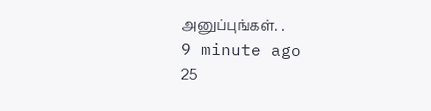அனுப்புங்கள். .
9 minute ago
25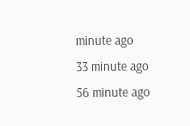minute ago
33 minute ago
56 minute ago